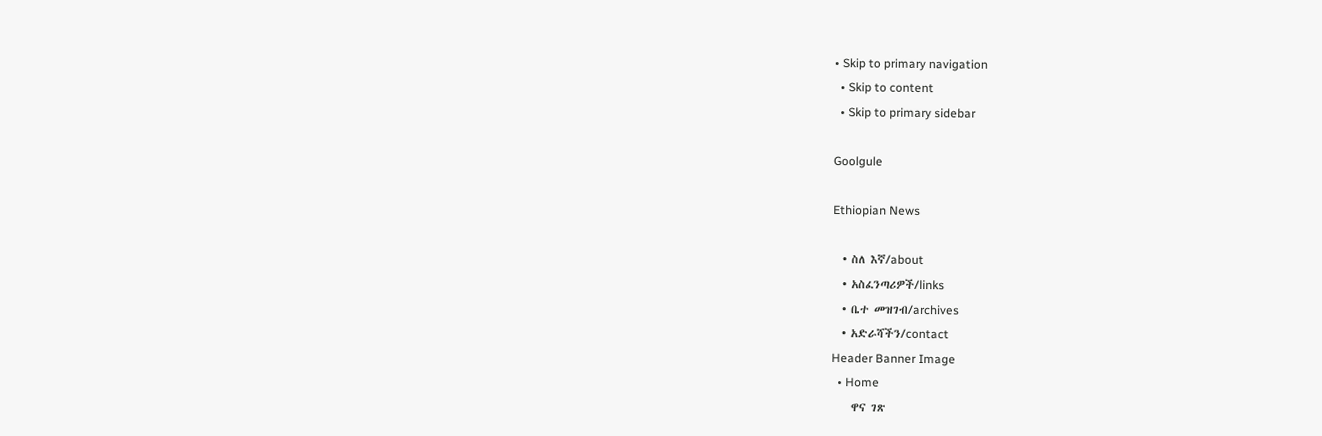• Skip to primary navigation
  • Skip to content
  • Skip to primary sidebar

Goolgule

Ethiopian News

  • ስለ እኛ/about
  • አስፈንጣሪዎች/links
  • ቤተ መዝገብ/archives
  • አድራሻችን/contact
Header Banner Image
  • Home
    ዋና ገጽ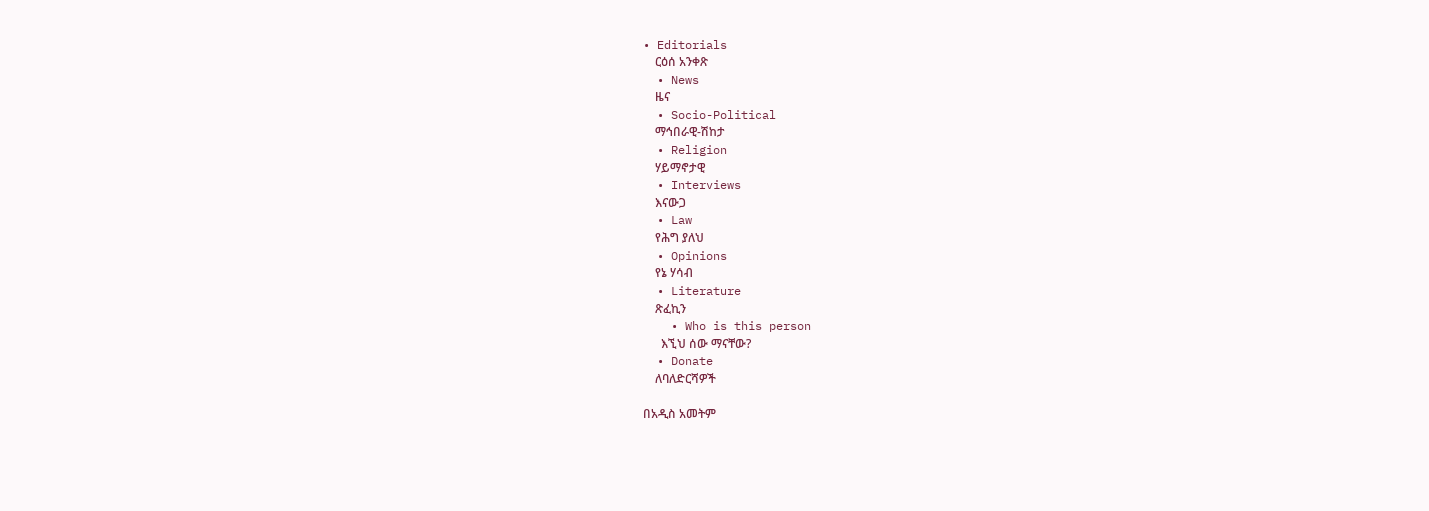• Editorials
    ርዕሰ አንቀጽ
  • News
    ዜና
  • Socio-Political
    ማኅበራዊ-ሽከታ
  • Religion
    ሃይማኖታዊ
  • Interviews
    እናውጋ
  • Law
    የሕግ ያለህ
  • Opinions
    የኔ ሃሳብ
  • Literature
    ጽፈኪን
    • Who is this person
      እኚህ ሰው ማናቸው?
  • Donate
    ለባለድርሻዎች

በአዲስ አመትም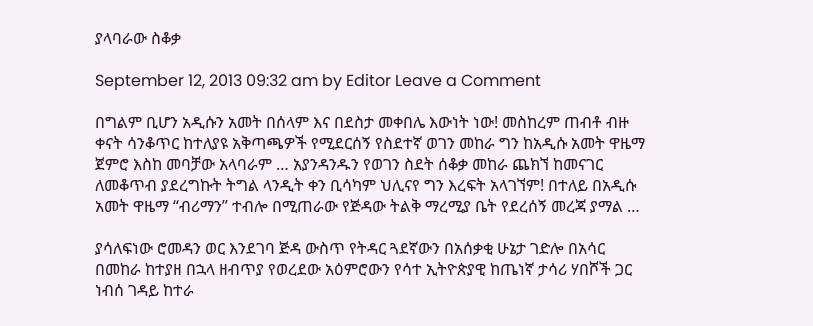ያላባራው ስቆቃ

September 12, 2013 09:32 am by Editor Leave a Comment

በግልም ቢሆን አዲሱን አመት በሰላም እና በደስታ መቀበሌ እውነት ነው! መስከረም ጠብቶ ብዙ ቀናት ሳንቆጥር ከተለያዩ አቅጣጫዎች የሚደርሰኝ የስደተኛ ወገን መከራ ግን ከአዲሱ አመት ዋዜማ ጀምሮ እስከ መባቻው አላባራም … አያንዳንዱን የወገን ስደት ሰቆቃ መከራ ጨክኘ ከመናገር ለመቆጥብ ያደረግኩት ትግል ላንዲት ቀን ቢሳካም ህሊናየ ግን እረፍት አላገኘም! በተለይ በአዲሱ አመት ዋዜማ “ብሪማን” ተብሎ በሚጠራው የጅዳው ትልቅ ማረሚያ ቤት የደረሰኝ መረጃ ያማል …

ያሳለፍነው ሮመዳን ወር እንደገባ ጅዳ ውስጥ የትዳር ጓደኛውን በአሰቃቂ ሁኔታ ገድሎ በአሳር በመከራ ከተያዘ በኋላ ዘብጥያ የወረደው አዕምሮውን የሳተ ኢትዮጵያዊ ከጤነኛ ታሳሪ ሃበሾች ጋር ነብሰ ገዳይ ከተራ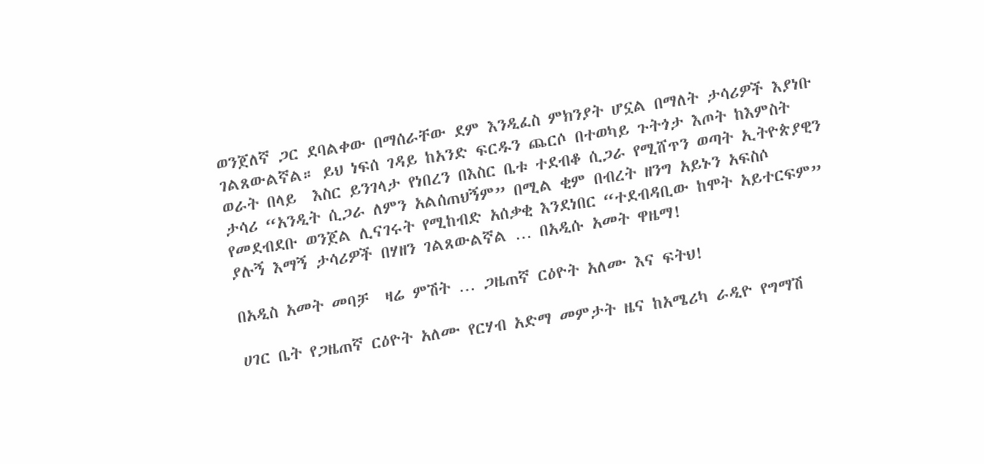ወንጀለኛ ጋር ደባልቀው በማሰራቸው ደም እንዲፈስ ምክንያት ሆኗል በማለት ታሳሪዎች እያነቡ ገልጸውልኛል። ይህ ነፍሰ ገዳይ ከአንድ ፍርዱን ጨርሶ በተወካይ ጉትጎታ እጦት ከእምስት ወራት በላይ  እስር ይንገላታ የነበረን በእስር ቤቱ ተደብቆ ሲጋራ የሚሸጥን ወጣት ኢትዮጵያዊን ታሳሪ “አንዲት ሲጋራ ለምን አልሰጠህኝም” በሚል ቂም በብረት ዘንግ አይኑን አፍስሶ የመደብደቡ ወንጀል ሊናገሩት የሚከብድ አሰቃቂ እንደነበር “ተደብዳቢው ከሞት አይተርፍም” ያሉኝ እማኝ ታሳሪዎች በሃዘን ገልጸውልኛል … በአዲሱ አመት ዋዜማ!

በአዲስ አመት መባቻ  ዛሬ ምሽት … ጋዜጠኛ ርዕዮት አለሙ እና ፍትህ!

ሀገር ቤት የጋዜጠኛ ርዕዮት አለሙ የርሃብ አድማ መምታት ዜና ከአሜሪካ ራዲዮ የግማሽ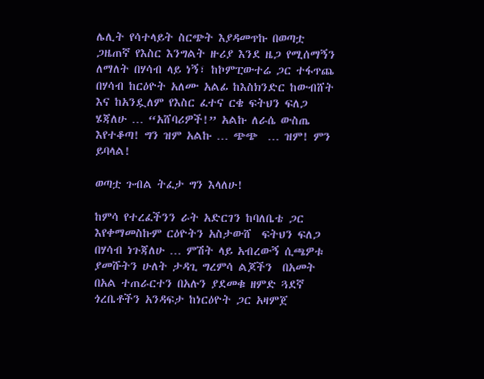ሌሊት የሳተላይት ስርጭት እያዳመጥኩ በወጣቷ ጋዜጠኛ የእስር እንግልት ዙሪያ እንደ ዜጋ የሚሰማኝን ለማለት በሃሳብ ላይ ነኝ፣ ከኮምፒውተሬ ጋር ተፋጥጨ በሃሳብ ከርዕዮት አለሙ አልፊ ከእስክንድር ከውብሸት እና ከአንዷለም የእስር ፈተና ርቄ ፍትህን ፍለጋ ሄጃለሁ … “አሸባሪዎች!” አልኩ ለራሴ ውስጤ እየተቆጣ! ግን ዝም አልኩ … ጭጭ  … ዝም! ምን ይባላል!

ወጣቷ ጉብል ትፈታ ግን እላለሁ!

ከምሳ የተረፈችንን ራት አድርገን ከባለቤቴ ጋር እየቀማመስኩም ርዕዮትን አስታውሸ  ፍትህን ፍለጋ በሃሳብ ነጉጃለሁ … ምሽት ላይ አብረውኝ ሲጫዎቱ ያመሹትን ሁለት ታዳጊ ግረምሳ ልጆችን  በአመት በአል ተጠራርተን በአሉን ያደመቁ ዘምድ ጓደኛ ጎረቤቶችን አንዳፍታ ከነርዕዮት ጋር አዛምጀ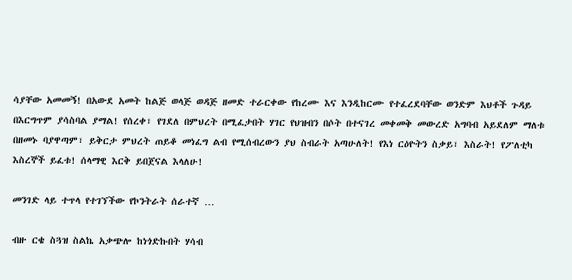ሳያቸው አመመኝ! በአውደ አመት ከልጅ ወላጅ ወዳጅ ዘመድ ተራርቀው የከረሙ እና እንዲከርሙ የተፈረደባቸው ወንድም እህቶች ጉዳይ በእርግጥም ያሳስባል ያማል! የሰረቀ፣ የገደለ በምህረት በሚፈታበት ሃገር የህዝብን በሶት በተናገረ መቀመቅ መውረድ አግባብ አይደለም ማለቱ በዘመኑ ባያዋጣም፣ ይቅርታ ምህረት ጠይቆ መነፈግ ልብ የሚሰብረውን ያህ ስብራት አጣሁለት! የእነ ርዕዮትን ስቃይ፣ እስራት! የፖለቲካ እስረኞች ይፈቱ! ሰላማዊ እርቅ ይበጀናል እላለሁ!

መንገድ ላይ ተጥላ የተገኘችው የኮንትራት ሰራተኛ …

ብዙ ርቄ ስጓዝ ስልኬ አቃጭሎ ከነጎድኩበት ሃሳብ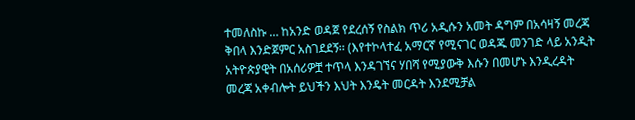ተመለስኩ … ከአንድ ወዳጀ የደረሰኝ የስልክ ጥሪ አዲሱን አመት ዳግም በአሳዛኝ መረጃ ቅበላ እንድጀምር አስገደደኝ፡፡ (እየተኮላተፈ አማርኛ የሚናገር ወዳጁ መንገድ ላይ አንዲት አትዮጵያዊት በአሰሪዎቿ ተጥላ እንዳገኘና ሃበሻ የሚያውቅ እሱን በመሆኑ እንዲረዳት መረጃ አቀብሎት ይህችን እህት እንዴት መርዳት እንደሚቻል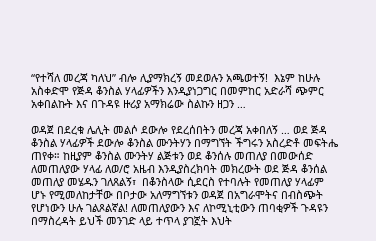“የተሻለ መረጃ ካለህ” ብሎ ሊያማክረኝ መደወሉን አጫወተኝ!  እኔም ከሁሉ አስቀድሞ የጅዳ ቆንስል ሃላፊዎችን እንዲያነጋግር በመምከር አድራሻ ጭምር አቀበልኩት እና በጉዳዩ ዙሪያ አማክሬው ስልኩን ዘጋን …

ወዳጀ በደረቁ ሌሊት መልሶ ደውሎ የደረሰበትን መረጃ አቀበለኝ … ወደ ጅዳ ቆንስል ሃላፊዎች ደውሎ ቆንስል ሙንትሃን በማግኘት ችግሩን አስረድቶ መፍትሔ ጠየቀ። ከዚያም ቆንስል ሙንትሃ ልጅቱን ወደ ቆንሰሉ መጠለያ በመውሰድ ለመጠለያው ሃላፊ ለወ/ሮ አዜብ እንዲያስረክባት መክረውት ወደ ጅዳ ቆንሰል መጠለያ መሄዱን ገለጸልኝ፣  በቆንስላው ሲደርስ የተባሉት የመጠለያ ሃላፊም ሆኑ የሚመለከታቸው በቦታው አለማግኘቱን ወዳጀ በአግራሞትና በብስጭት የሆነውን ሁሉ ገልጾልኛል! ለመጠለያውን እና ለኮሚኒቲውን ጠባቂዎች ጉዳዩን በማስረዳት ይህች መንገድ ላይ ተጥላ ያገኟት እህት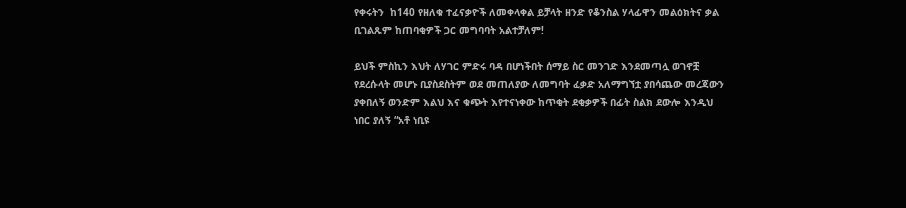የቀሩትን  ከ140 የዘለቁ ተፈናቃዮች ለመቀላቀል ይቻላት ዘንድ የቆንስል ሃላፊዋን መልዕክትና ቃል ቢገልጹም ከጠባቂዎች ጋር መግባባት አልተቻለም!

ይህች ምስኪን እህት ለሃገር ምድሩ ባዳ በሆነችበት ሰማይ ስር መንገድ እንደመጣሏ ወገኖቿ የደረሱላት መሆኑ ቢያስደስትም ወደ መጠለያው ለመግባት ፈቃድ አለማግኘቷ ያበሳጨው መረጃውን ያቀበለኝ ወንድም እልህ እና ቁጭት እየተናነቀው ከጥቂት ደቂቃዎች በፊት ስልክ ደውሎ እንዲህ ነበር ያለኝ “አቶ ነቢዩ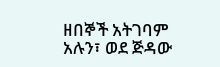ዘበኞች አትገባም አሉን፣ ወደ ጅዳው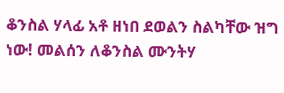ቆንስል ሃላፊ አቶ ዘነበ ደወልን ስልካቸው ዝግ ነው! መልሰን ለቆንስል ሙንትሃ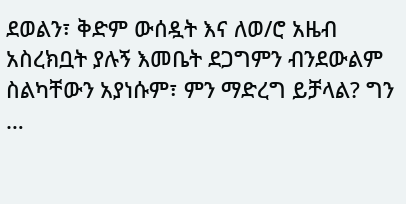ደወልን፣ ቅድም ውሰዷት እና ለወ/ሮ አዜብ አስረክቧት ያሉኝ እመቤት ደጋግምን ብንደውልም ስልካቸውን አያነሱም፣ ምን ማድረግ ይቻላል? ግን …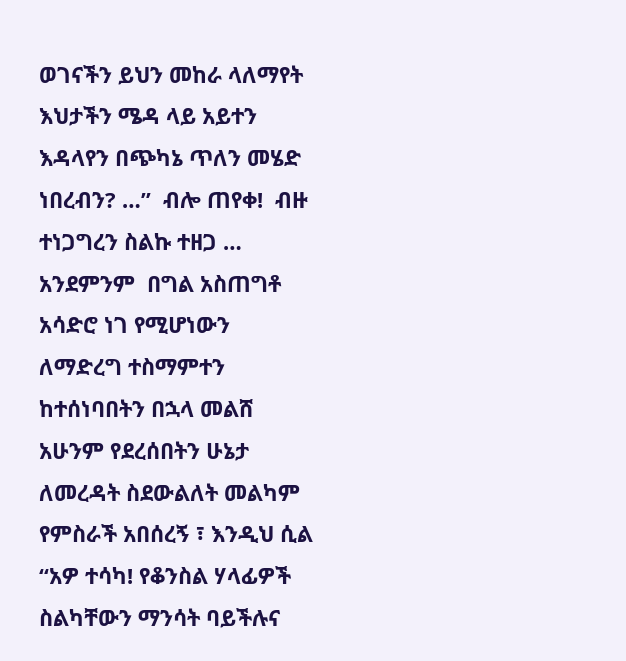ወገናችን ይህን መከራ ላለማየት እህታችን ሜዳ ላይ አይተን እዳላየን በጭካኔ ጥለን መሄድ ነበረብን? …”  ብሎ ጠየቀ!  ብዙ ተነጋግረን ስልኩ ተዘጋ … አንደምንም  በግል አስጠግቶ አሳድሮ ነገ የሚሆነውን ለማድረግ ተስማምተን ከተሰነባበትን በኋላ መልሸ አሁንም የደረሰበትን ሁኔታ ለመረዳት ስደውልለት መልካም የምስራች አበሰረኝ ፣ እንዲህ ሲል “አዎ ተሳካ! የቆንስል ሃላፊዎች ስልካቸውን ማንሳት ባይችሉና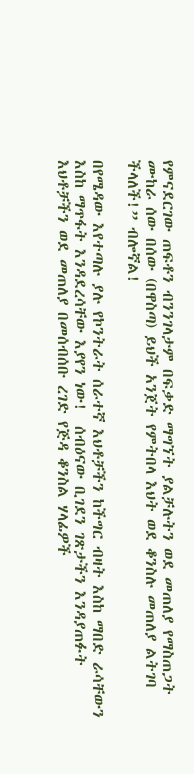የምናደርገው ጠፍቶን ብንንገላታም በፍቃድ ማግኘት ያልቻሉትን ወደ መጠለያ የማስጠጋት ሙከራ ሰው በሰው (በዋስጣ) ይህች አንጀት የምትበላ እህት ወደ ቆንስሉ መጠለያ ልትገባ ችላለች!” ብሎኛል!

በየሜዳው እየተጣሉ ያሉ የኮንትራት ሰራተኛ እህቶቻችን ከችግር ብዛት እስከ ማበድ ራሳቸውን እስከ ማጥፋት እንዳደረሳቸው እያየን ነው!  ሰብዕናው ቢገደን ገጽታችን እንዳያጠፉት እህቶቻችን ወደ መጠለያ በመሰብሰቡ ረገድ የጅዳ ቆንስል ሃላፊዎች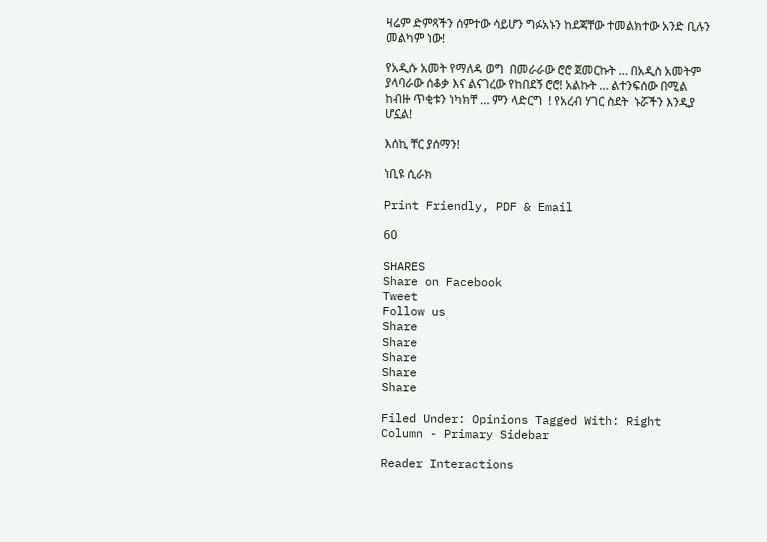ዛሬም ድምጻችን ሰምተው ሳይሆን ግፉአኑን ከደጃቸው ተመልክተው አንድ ቢሉን መልካም ነው!

የአዲሱ አመት የማለዳ ወግ  በመራራው ሮሮ ጀመርኩት … በአዲስ አመትም ያላባራው ሰቆቃ እና ልናገረው የከበደኝ ሮሮ! አልኩት … ልተንፍሰው በሚል ከብዙ ጥቂቱን ነካክቸ … ምን ላድርግ  ! የአረብ ሃገር ስደት  ኑሯችን እንዲያ ሆኗል!

እሰኪ ቸር ያሰማን!

ነቢዩ ሲራክ

Print Friendly, PDF & Email

60

SHARES
Share on Facebook
Tweet
Follow us
Share
Share
Share
Share
Share

Filed Under: Opinions Tagged With: Right Column - Primary Sidebar

Reader Interactions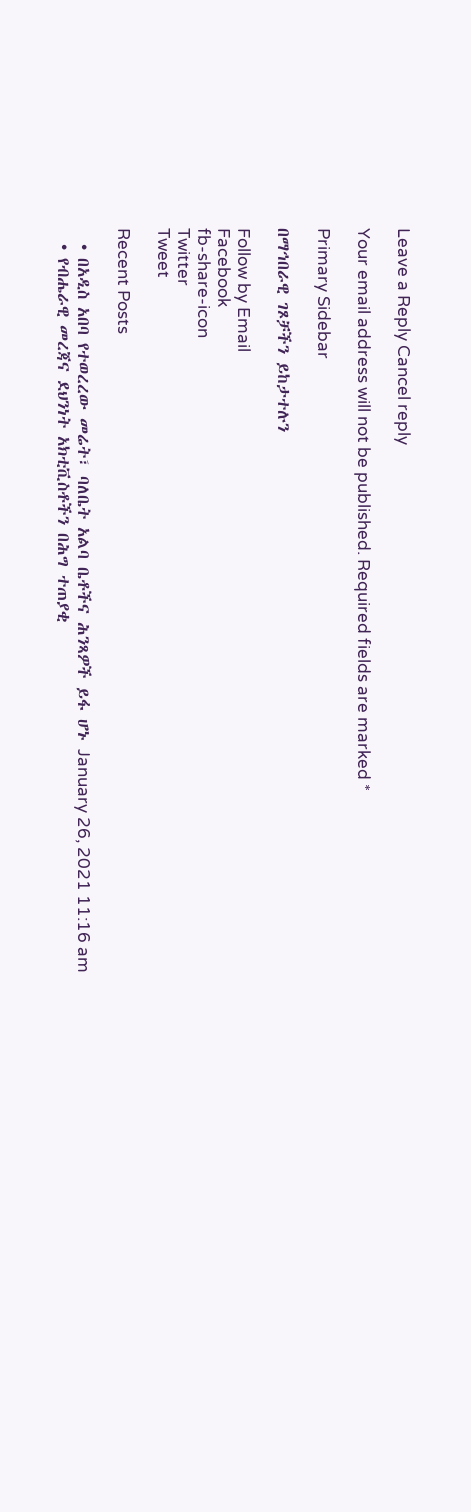Leave a Reply Cancel reply

Your email address will not be published. Required fields are marked *

Primary Sidebar

በማኅበራዊ ገጾቻችን ይከታተሉን

Follow by Email
Facebook
fb-share-icon
Twitter
Tweet

Recent Posts

  • በአዲስ አበባ የተወረረው መሬት፣ ባለቤት አልባ ቤቶችና ሕንጻዎች ይፋ ሆኑ January 26, 2021 11:16 am
  • የብሔራዊ መረጃና ደህንነት አክቲቪስቶችን በሕግ ተጠያቂ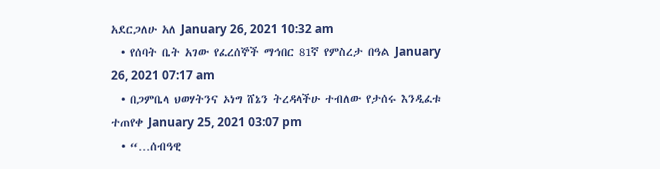አደርጋለሁ አለ January 26, 2021 10:32 am
  • የሰባት ቤት አገው የፈረሰኞች ማኅበር 81ኛ የምስረታ በዓል January 26, 2021 07:17 am
  • በጋምቤላ ህወሃትንና ኦነግ ሸኔን ትረዳላችሁ ተብለው የታሰሩ እንዲፈቱ ተጠየቀ January 25, 2021 03:07 pm
  • “…ሰብዓዊ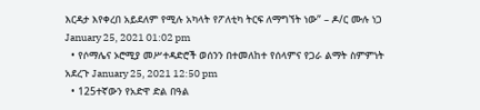እርዳታ እየቀረበ አይደለም የሚሉ አካላት የፖለቲካ ትርፍ ለማግኘት ነው” – ዶ/ር ሙሉ ነጋ January 25, 2021 01:02 pm
  • የሶማሌና ኦሮሚያ መሥተዳድሮች ወሰንን በተመለከተ የሰላምና የጋራ ልማት ስምምነት አደረጉ January 25, 2021 12:50 pm
  • 125ተኛውን የአድዋ ድል በዓል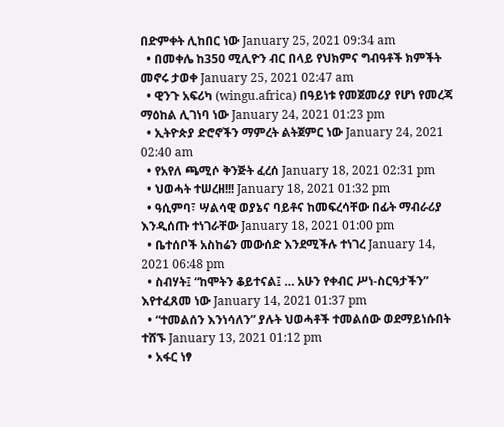በድምቀት ሊከበር ነው January 25, 2021 09:34 am
  • በመቀሌ ከ350 ሚሊዮን ብር በላይ የህክምና ግብዓቶች ክምችት መኖሩ ታወቀ January 25, 2021 02:47 am
  • ዊንጉ አፍሪካ (wingu.africa) በዓይነቱ የመጀመሪያ የሆነ የመረጃ ማዕከል ሊገነባ ነው January 24, 2021 01:23 pm
  • ኢትዮጵያ ድሮኖችን ማምረት ልትጀምር ነው January 24, 2021 02:40 am
  • የአየለ ጫሚሶ ቅንጅት ፈረሰ January 18, 2021 02:31 pm
  • ህወሓት ተሠረዘ!!! January 18, 2021 01:32 pm
  • ዓሲምባ፣ ሣልሳዊ ወያኔና ባይቶና ከመፍረሳቸው በፊት ማብራሪያ እንዲሰጡ ተነገራቸው January 18, 2021 01:00 pm
  • ቤተሰቦች አስከሬን መውሰድ እንደሚችሉ ተነገረ January 14, 2021 06:48 pm
  • ስብሃት፤ “ከሞትን ቆይተናል፤ … አሁን የቀብር ሥነ-ስርዓታችን” እየተፈጸመ ነው January 14, 2021 01:37 pm
  • “ተመልሰን እንነሳለን” ያሉት ህወሓቶች ተመልሰው ወደማይነሱበት ተሸኙ January 13, 2021 01:12 pm
  • አፋር ነፃ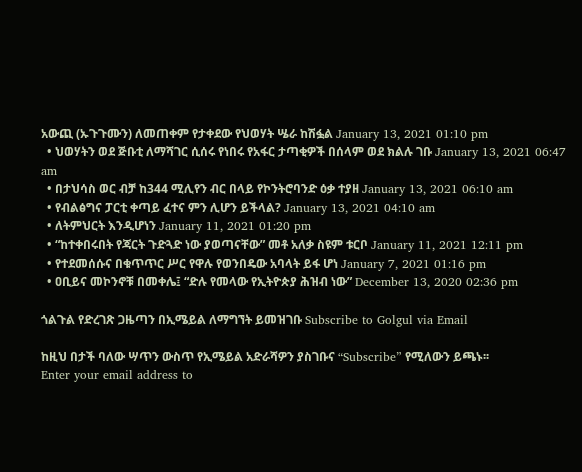አውጪ (ኡጉጉሙን) ለመጠቀም የታቀደው የህወሃት ሤራ ከሽፏል January 13, 2021 01:10 pm
  • ህወሃትን ወደ ጅቡቲ ለማሻገር ሲሰሩ የነበሩ የአፋር ታጣቂዎች በሰላም ወደ ክልሉ ገቡ January 13, 2021 06:47 am
  • በታህሳስ ወር ብቻ ከ344 ሚሊየን ብር በላይ የኮንትሮባንድ ዕቃ ተያዘ January 13, 2021 06:10 am
  • የብልፅግና ፓርቲ ቀጣይ ፈተና ምን ሊሆን ይችላል? January 13, 2021 04:10 am
  • ለትምህርት እንዲሆነን January 11, 2021 01:20 pm
  • “ከተቀበሩበት የጃርት ጉድጓድ ነው ያወጣናቸው” መቶ አለቃ ስዩም ቱርቦ January 11, 2021 12:11 pm
  • የተደመሰሱና በቁጥጥር ሥር የዋሉ የወንበዴው አባላት ይፋ ሆነ January 7, 2021 01:16 pm
  • ዐቢይና መኮንኖቹ በመቀሌ፤ “ድሉ የመላው የኢትዮጵያ ሕዝብ ነው” December 13, 2020 02:36 pm

ጎልጉል የድረገጽ ጋዜጣን በኢሜይል ለማግኘት ይመዝገቡ Subscribe to Golgul via Email

ከዚህ በታች ባለው ሣጥን ውስጥ የኢሜይል አድራሻዎን ያስገቡና “Subscribe” የሚለውን ይጫኑ፡፡
Enter your email address to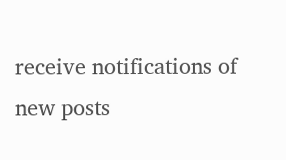receive notifications of new posts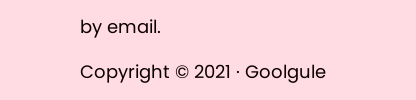by email.

Copyright © 2021 · Goolgule